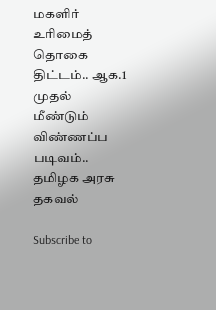மகளிர் உரிமைத் தொகை திட்டம்.. ஆக.1 முதல் மீண்டும் விண்ணப்ப படிவம்.. தமிழக அரசு தகவல்

Subscribe to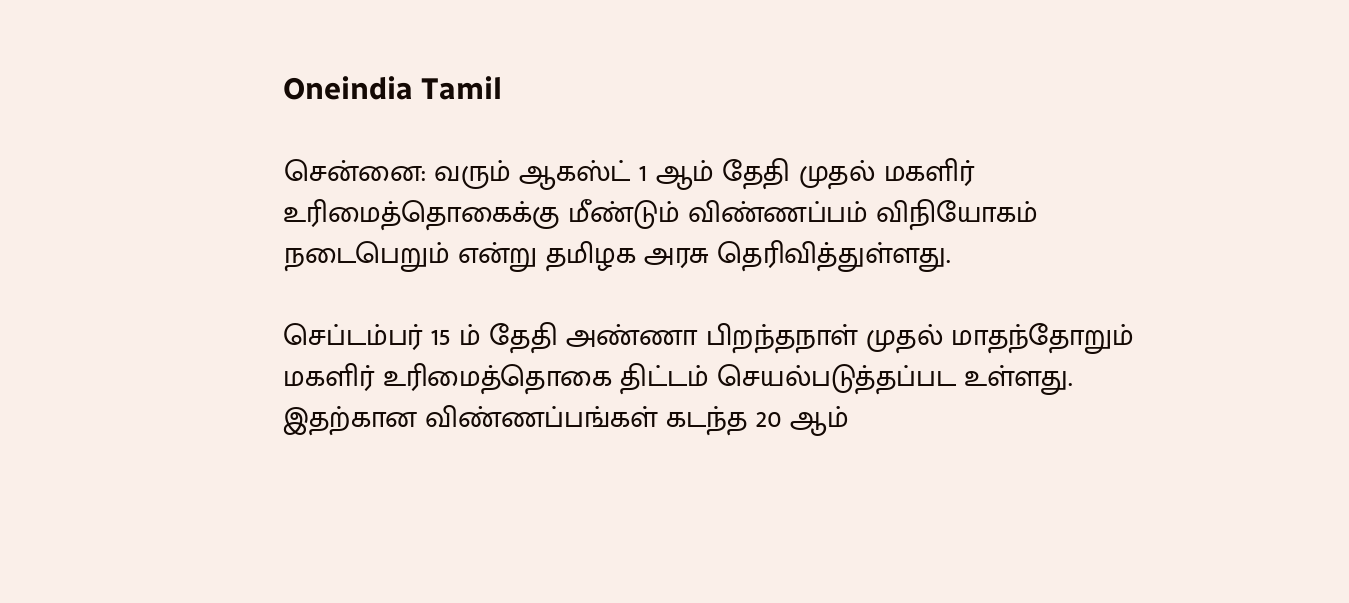Oneindia Tamil

சென்னை: வரும் ஆகஸ்ட் 1 ஆம் தேதி முதல் மகளிர் உரிமைத்தொகைக்கு மீண்டும் விண்ணப்பம் விநியோகம் நடைபெறும் என்று தமிழக அரசு தெரிவித்துள்ளது.

செப்டம்பர் 15 ம் தேதி அண்ணா பிறந்தநாள் முதல் மாதந்தோறும் மகளிர் உரிமைத்தொகை திட்டம் செயல்படுத்தப்பட உள்ளது. இதற்கான விண்ணப்பங்கள் கடந்த 20 ஆம்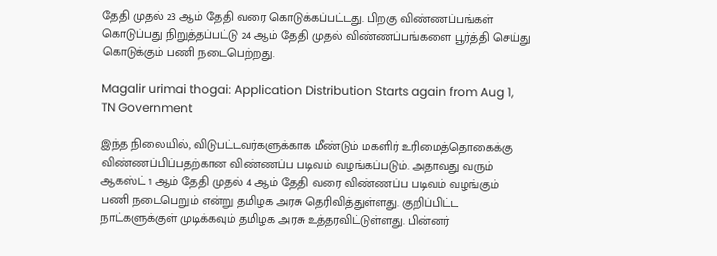தேதி முதல் 23 ஆம் தேதி வரை கொடுக்கப்பட்டது. பிறகு விண்ணப்பங்கள் கொடுப்பது நிறுத்தப்பட்டு 24 ஆம் தேதி முதல் விண்ணப்பங்களை பூர்த்தி செய்து கொடுக்கும் பணி நடைபெற்றது.

Magalir urimai thogai: Application Distribution Starts again from Aug 1, TN Government

இந்த நிலையில், விடுபட்டவர்களுக்காக மீண்டும் மகளிர் உரிமைத்தொகைக்கு விண்ணப்பிப்பதற்கான விண்ணப்ப படிவம் வழங்கப்படும். அதாவது வரும் ஆகஸ்ட் 1 ஆம் தேதி முதல் 4 ஆம் தேதி வரை விண்ணப்ப படிவம் வழங்கும் பணி நடைபெறும் என்று தமிழக அரசு தெரிவித்துள்ளது. குறிப்பிட்ட நாட்களுக்குள் முடிக்கவும் தமிழக அரசு உத்தரவிட்டுள்ளது. பின்னர்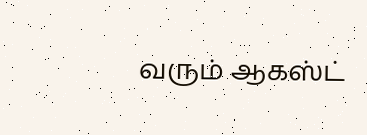வரும் ஆகஸ்ட்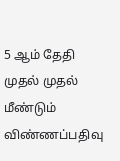5 ஆம் தேதி முதல் முதல் மீண்டும் விண்ணப்பதிவு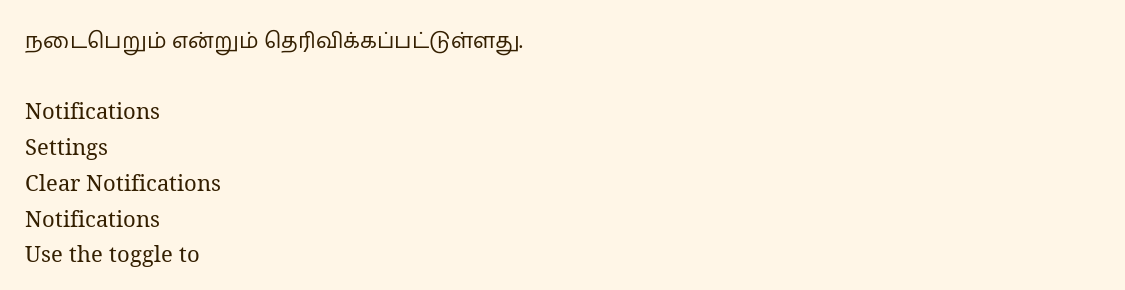நடைபெறும் என்றும் தெரிவிக்கப்பட்டுள்ளது.

Notifications
Settings
Clear Notifications
Notifications
Use the toggle to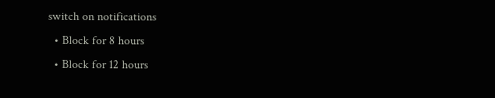switch on notifications
  • Block for 8 hours
  • Block for 12 hours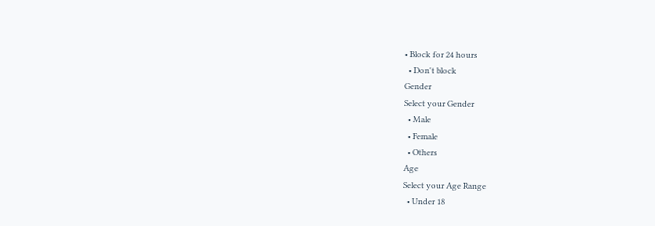• Block for 24 hours
  • Don't block
Gender
Select your Gender
  • Male
  • Female
  • Others
Age
Select your Age Range
  • Under 18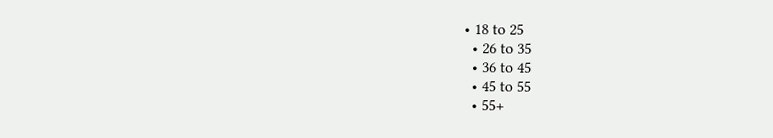• 18 to 25
  • 26 to 35
  • 36 to 45
  • 45 to 55
  • 55+